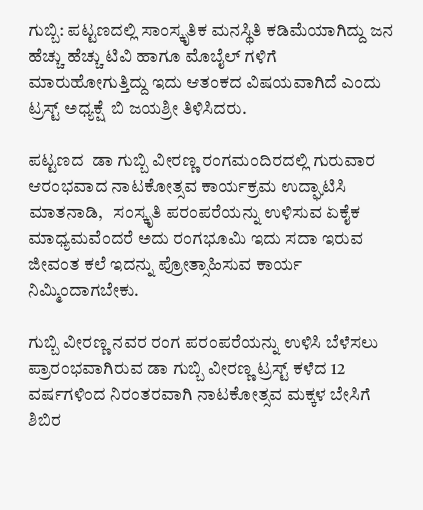ಗುಬ್ಬಿ: ಪಟ್ಟಣದಲ್ಲಿ ಸಾಂಸ್ಕೃತಿಕ ಮನಸ್ಥಿತಿ ಕಡಿಮೆಯಾಗಿದ್ದು ಜನ ಹೆಚ್ಚು ಹೆಚ್ಚು ಟಿವಿ ಹಾಗೂ ಮೊಬೈಲ್ ಗಳಿಗೆ ಮಾರುಹೋಗುತ್ತಿದ್ದು ಇದು ಆತಂಕದ ವಿಷಯವಾಗಿದೆ ಎಂದು ಟ್ರಸ್ಟ್ ಅಧ್ಯಕ್ಷೆ  ಬಿ ಜಯಶ್ರೀ ತಿಳಿಸಿದರು.

ಪಟ್ಟಣದ  ಡಾ ಗುಬ್ಬಿ ವೀರಣ್ಣ ರಂಗಮಂದಿರದಲ್ಲಿ ಗುರುವಾರ ಆರಂಭವಾದ ನಾಟಕೋತ್ಸವ ಕಾರ್ಯಕ್ರಮ ಉದ್ಘಾಟಿಸಿ ಮಾತನಾಡಿ,   ಸಂಸ್ಕೃತಿ ಪರಂಪರೆಯನ್ನು ಉಳಿಸುವ ಏಕೈಕ ಮಾಧ್ಯಮವೆಂದರೆ ಅದು ರಂಗಭೂಮಿ ಇದು ಸದಾ ಇರುವ ಜೀವಂತ ಕಲೆ ಇದನ್ನು ಪ್ರೋತ್ಸಾಹಿಸುವ ಕಾರ್ಯ ನಿಮ್ಮಿಂದಾಗಬೇಕು.

ಗುಬ್ಬಿ ವೀರಣ್ಣ ನವರ ರಂಗ ಪರಂಪರೆಯನ್ನು ಉಳಿಸಿ ಬೆಳೆಸಲು ಪ್ರಾರಂಭವಾಗಿರುವ ಡಾ ಗುಬ್ಬಿ ವೀರಣ್ಣ ಟ್ರಸ್ಟ್ ಕಳೆದ 12 ವರ್ಷಗಳಿಂದ ನಿರಂತರವಾಗಿ ನಾಟಕೋತ್ಸವ ಮಕ್ಕಳ ಬೇಸಿಗೆ ಶಿಬಿರ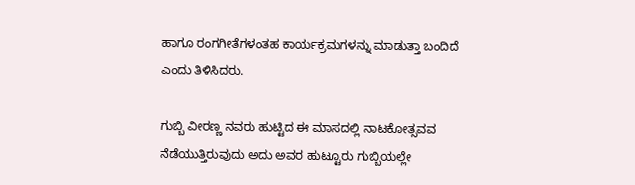ಹಾಗೂ ರಂಗಗೀತೆಗಳಂತಹ ಕಾರ್ಯಕ್ರಮಗಳನ್ನು ಮಾಡುತ್ತಾ ಬಂದಿದೆ ಎಂದು ತಿಳಿಸಿದರು.

ಗುಬ್ಬಿ ವೀರಣ್ಣ ನವರು ಹುಟ್ಟಿದ ಈ ಮಾಸದಲ್ಲಿ ನಾಟಕೋತ್ಸವವ ನೆಡೆಯುತ್ತಿರುವುದು ಅದು ಅವರ ಹುಟ್ಟೂರು ಗುಬ್ಬಿಯಲ್ಲೇ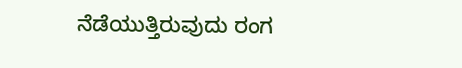ನೆಡೆಯುತ್ತಿರುವುದು ರಂಗ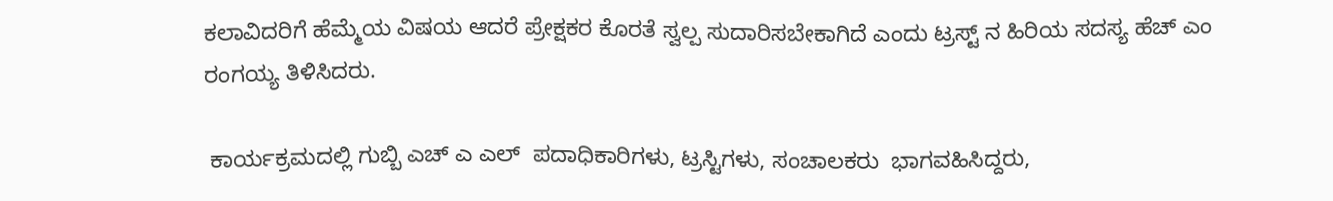ಕಲಾವಿದರಿಗೆ ಹೆಮ್ಮೆಯ ವಿಷಯ ಆದರೆ ಪ್ರೇಕ್ಷಕರ ಕೊರತೆ ಸ್ವಲ್ಪ ಸುದಾರಿಸಬೇಕಾಗಿದೆ ಎಂದು ಟ್ರಸ್ಟ್ ನ ಹಿರಿಯ ಸದಸ್ಯ ಹೆಚ್ ಎಂ ರಂಗಯ್ಯ ತಿಳಿಸಿದರು.

 ಕಾರ್ಯಕ್ರಮದಲ್ಲಿ ಗುಬ್ಬಿ ಎಚ್ ಎ ಎಲ್  ಪದಾಧಿಕಾರಿಗಳು, ಟ್ರಸ್ಟಿಗಳು, ಸಂಚಾಲಕರು  ಭಾಗವಹಿಸಿದ್ದರು,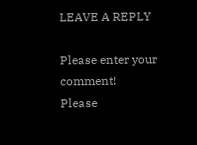LEAVE A REPLY

Please enter your comment!
Please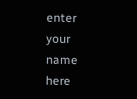enter your name here